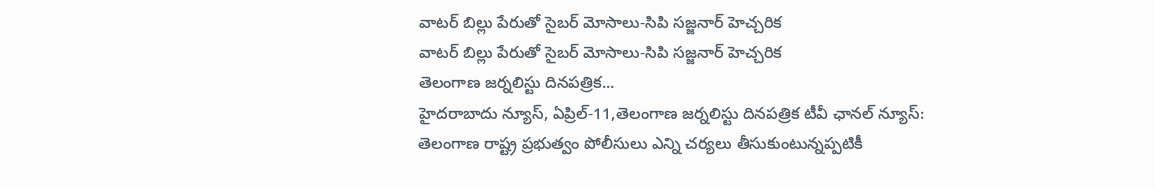వాటర్ బిల్లు పేరుతో సైబర్ మోసాలు-సిపి సజ్జనార్ హెచ్చరిక
వాటర్ బిల్లు పేరుతో సైబర్ మోసాలు-సిపి సజ్జనార్ హెచ్చరిక
తెలంగాణ జర్నలిస్టు దినపత్రిక...
హైదరాబాదు న్యూస్, ఏప్రిల్-11,తెలంగాణ జర్నలిస్టు దినపత్రిక టీవీ ఛానల్ న్యూస్: తెలంగాణ రాష్ట్ర ప్రభుత్వం పోలీసులు ఎన్ని చర్యలు తీసుకుంటున్నప్పటికీ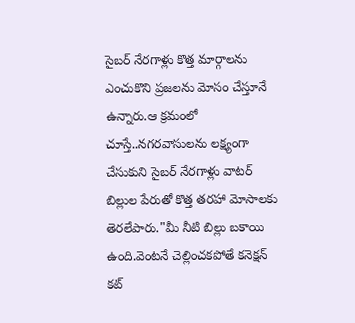సైబర్ నేరగాళ్లు కొత్త మార్గాలను ఎంచుకొని ప్రజలను మోసం చేస్తూనే ఉన్నారు.ఆ క్రమంలో చూస్తే..నగరవాసులను లక్ష్యంగా చేసుకుని సైబర్ నేరగాళ్లు వాటర్ బిల్లుల పేరుతో కొత్త తరహా మోసాలకు తెరలేపారు."మీ నీటి బిల్లు బకాయి ఉంది.వెంటనే చెల్లించకపోతే కనెక్షన్ కట్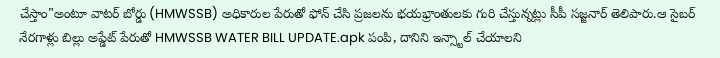చేస్తాం"అంటూ వాటర్ బోర్డు (HMWSSB) అధికారుల పేరుతో ఫోన్ చేసి ప్రజలను భయభ్రాంతులకు గురి చేస్తున్నట్లు సీపీ సజ్జనార్ తెలిపారు.ఆ సైబర్ నేరగాళ్లు బిల్లు అప్డేట్ పేరుతో HMWSSB WATER BILL UPDATE.apk పంపి, దానిని ఇన్స్టాల్ చేయాలని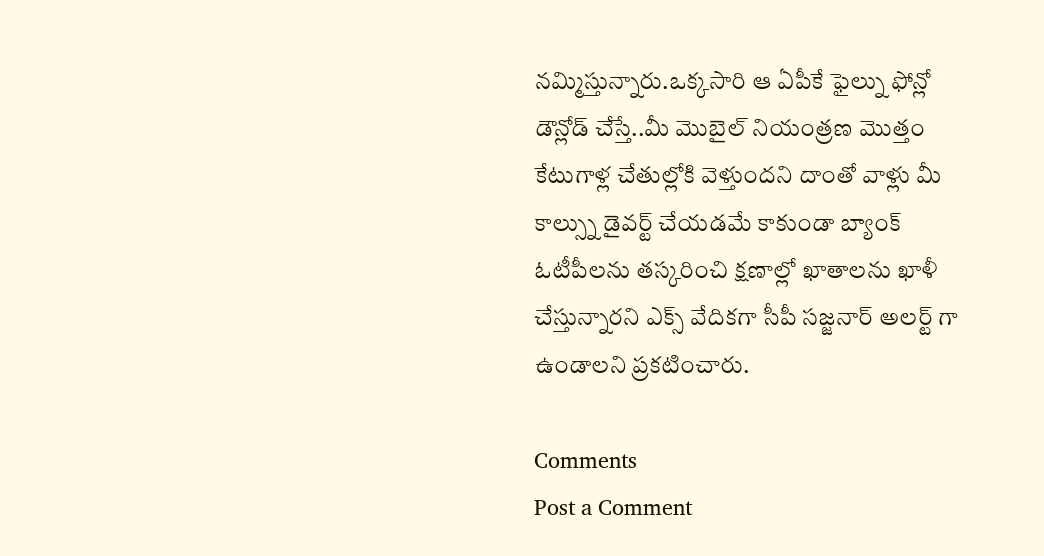నమ్మిస్తున్నారు.ఒక్కసారి ఆ ఏపీకే ఫైల్ను ఫోన్లో డౌన్లోడ్ చేస్తే..మీ మొబైల్ నియంత్రణ మొత్తం కేటుగాళ్ల చేతుల్లోకి వెళ్తుందని దాంతో వాళ్లు మీ కాల్స్ను డైవర్ట్ చేయడమే కాకుండా బ్యాంక్ ఓటీపీలను తస్కరించి క్షణాల్లో ఖాతాలను ఖాళీ చేస్తున్నారని ఎక్స్ వేదికగా సీపీ సజ్జనార్ అలర్ట్ గా ఉండాలని ప్రకటించారు.

Comments
Post a Comment